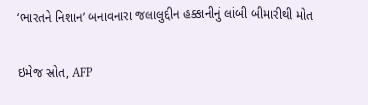‘ભારતને નિશાન’ બનાવનારા જલાલુદ્દીન હક્કાનીનું લાંબી બીમારીથી મોત

ઇમેજ સ્રોત, AFP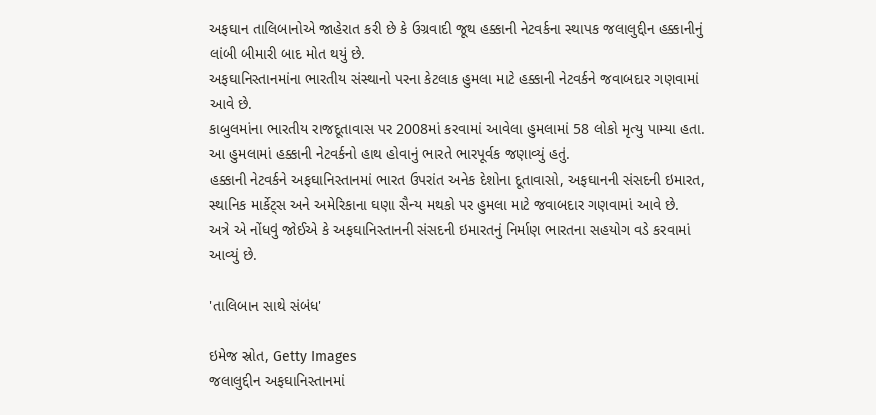અફઘાન તાલિબાનોએ જાહેરાત કરી છે કે ઉગ્રવાદી જૂથ હક્કાની નેટવર્કના સ્થાપક જલાલુદ્દીન હક્કાનીનું લાંબી બીમારી બાદ મોત થયું છે.
અફઘાનિસ્તાનમાંના ભારતીય સંસ્થાનો પરના કેટલાક હુમલા માટે હક્કાની નેટવર્કને જવાબદાર ગણવામાં આવે છે.
કાબુલમાંના ભારતીય રાજદૂતાવાસ પર 2008માં કરવામાં આવેલા હુમલામાં 58 લોકો મૃત્યુ પામ્યા હતા. આ હુમલામાં હક્કાની નેટવર્કનો હાથ હોવાનું ભારતે ભારપૂર્વક જણાવ્યું હતું.
હક્કાની નેટવર્કને અફઘાનિસ્તાનમાં ભારત ઉપરાંત અનેક દેશોના દૂતાવાસો, અફઘાનની સંસદની ઇમારત, સ્થાનિક માર્કેટ્સ અને અમેરિકાના ઘણા સૈન્ય મથકો પર હુમલા માટે જવાબદાર ગણવામાં આવે છે.
અત્રે એ નોંધવું જોઈએ કે અફઘાનિસ્તાનની સંસદની ઇમારતનું નિર્માણ ભારતના સહયોગ વડે કરવામાં આવ્યું છે.

'તાલિબાન સાથે સંબંધ'

ઇમેજ સ્રોત, Getty Images
જલાલુદ્દીન અફઘાનિસ્તાનમાં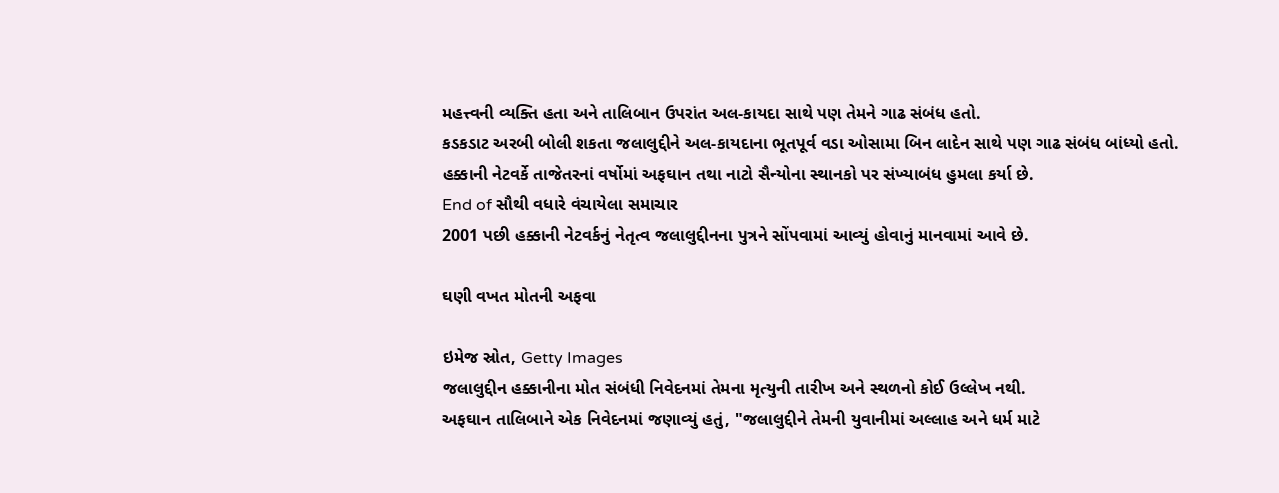મહત્ત્વની વ્યક્તિ હતા અને તાલિબાન ઉપરાંત અલ-કાયદા સાથે પણ તેમને ગાઢ સંબંધ હતો.
કડકડાટ અરબી બોલી શકતા જલાલુદ્દીને અલ-કાયદાના ભૂતપૂર્વ વડા ઓસામા બિન લાદેન સાથે પણ ગાઢ સંબંધ બાંધ્યો હતો.
હક્કાની નેટવર્કે તાજેતરનાં વર્ષોમાં અફઘાન તથા નાટો સૈન્યોના સ્થાનકો પર સંખ્યાબંધ હુમલા કર્યા છે.
End of સૌથી વધારે વંચાયેલા સમાચાર
2001 પછી હક્કાની નેટવર્કનું નેતૃત્વ જલાલુદ્દીનના પુત્રને સોંપવામાં આવ્યું હોવાનું માનવામાં આવે છે.

ઘણી વખત મોતની અફવા

ઇમેજ સ્રોત, Getty Images
જલાલુદ્દીન હક્કાનીના મોત સંબંધી નિવેદનમાં તેમના મૃત્યુની તારીખ અને સ્થળનો કોઈ ઉલ્લેખ નથી.
અફઘાન તાલિબાને એક નિવેદનમાં જણાવ્યું હતું, "જલાલુદ્દીને તેમની યુવાનીમાં અલ્લાહ અને ધર્મ માટે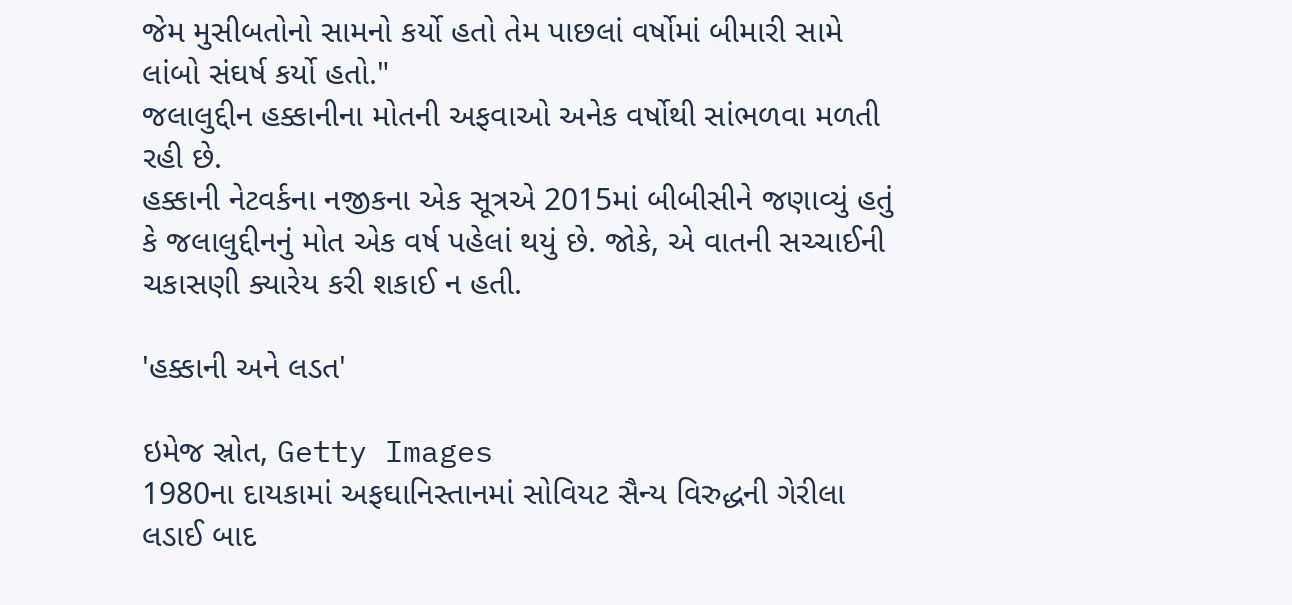જેમ મુસીબતોનો સામનો કર્યો હતો તેમ પાછલાં વર્ષોમાં બીમારી સામે લાંબો સંઘર્ષ કર્યો હતો."
જલાલુદ્દીન હક્કાનીના મોતની અફવાઓ અનેક વર્ષોથી સાંભળવા મળતી રહી છે.
હક્કાની નેટવર્કના નજીકના એક સૂત્રએ 2015માં બીબીસીને જણાવ્યું હતું કે જલાલુદ્દીનનું મોત એક વર્ષ પહેલાં થયું છે. જોકે, એ વાતની સચ્ચાઈની ચકાસણી ક્યારેય કરી શકાઈ ન હતી.

'હક્કાની અને લડત'

ઇમેજ સ્રોત, Getty Images
1980ના દાયકામાં અફઘાનિસ્તાનમાં સોવિયટ સૈન્ય વિરુદ્ધની ગેરીલા લડાઈ બાદ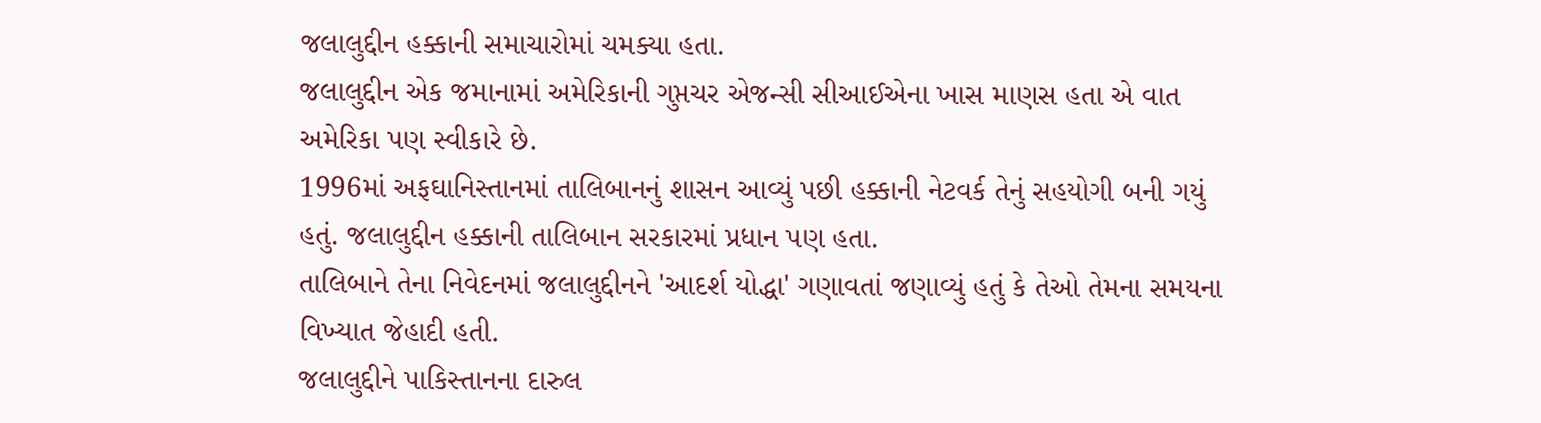જલાલુદ્દીન હક્કાની સમાચારોમાં ચમક્યા હતા.
જલાલુદ્દીન એક જમાનામાં અમેરિકાની ગુપ્તચર એજન્સી સીઆઈએના ખાસ માણસ હતા એ વાત અમેરિકા પણ સ્વીકારે છે.
1996માં અફઘાનિસ્તાનમાં તાલિબાનનું શાસન આવ્યું પછી હક્કાની નેટવર્ક તેનું સહયોગી બની ગયું હતું. જલાલુદ્દીન હક્કાની તાલિબાન સરકારમાં પ્રધાન પણ હતા.
તાલિબાને તેના નિવેદનમાં જલાલુદ્દીનને 'આદર્શ યોદ્ધા' ગણાવતાં જણાવ્યું હતું કે તેઓ તેમના સમયના વિખ્યાત જેહાદી હતી.
જલાલુદ્દીને પાકિસ્તાનના દારુલ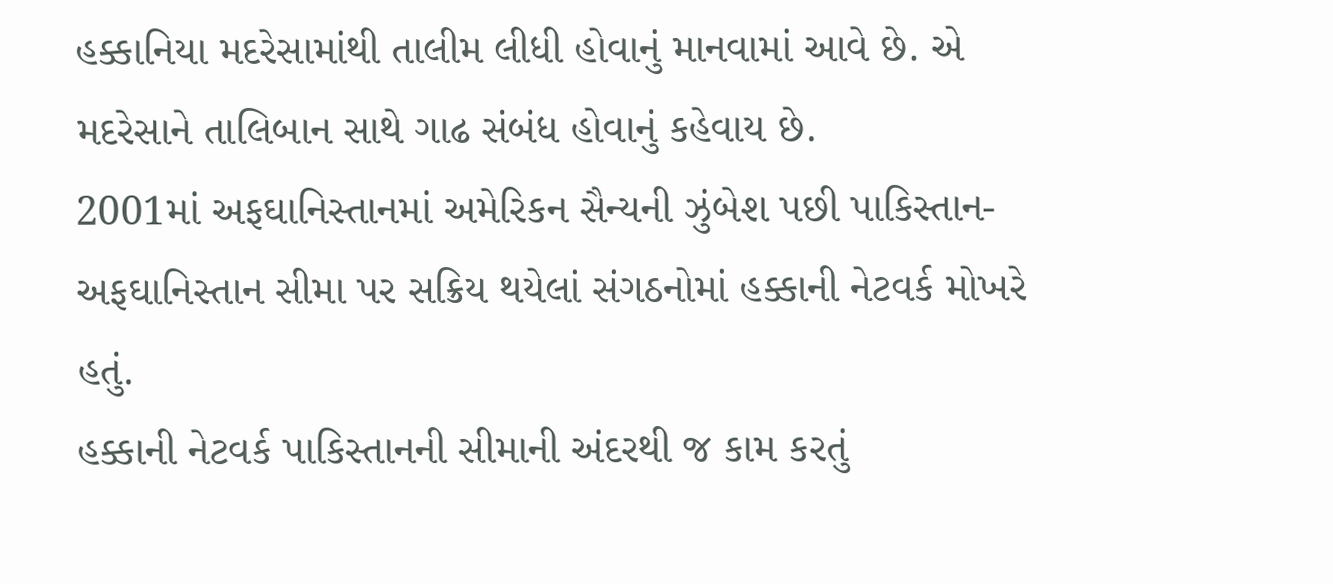હક્કાનિયા મદરેસામાંથી તાલીમ લીધી હોવાનું માનવામાં આવે છે. એ મદરેસાને તાલિબાન સાથે ગાઢ સંબંધ હોવાનું કહેવાય છે.
2001માં અફઘાનિસ્તાનમાં અમેરિકન સૈન્યની ઝુંબેશ પછી પાકિસ્તાન-અફઘાનિસ્તાન સીમા પર સક્રિય થયેલાં સંગઠનોમાં હક્કાની નેટવર્ક મોખરે હતું.
હક્કાની નેટવર્ક પાકિસ્તાનની સીમાની અંદરથી જ કામ કરતું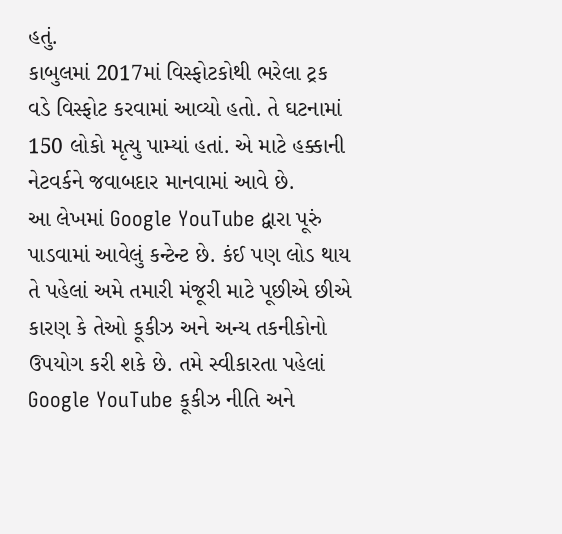હતું.
કાબુલમાં 2017માં વિસ્ફોટકોથી ભરેલા ટ્રક વડે વિસ્ફોટ કરવામાં આવ્યો હતો. તે ઘટનામાં 150 લોકો મૃત્યુ પામ્યાં હતાં. એ માટે હક્કાની નેટવર્કને જવાબદાર માનવામાં આવે છે.
આ લેખમાં Google YouTube દ્વારા પૂરું પાડવામાં આવેલું કન્ટેન્ટ છે. કંઈ પણ લોડ થાય તે પહેલાં અમે તમારી મંજૂરી માટે પૂછીએ છીએ કારણ કે તેઓ કૂકીઝ અને અન્ય તકનીકોનો ઉપયોગ કરી શકે છે. તમે સ્વીકારતા પહેલાં Google YouTube કૂકીઝ નીતિ અને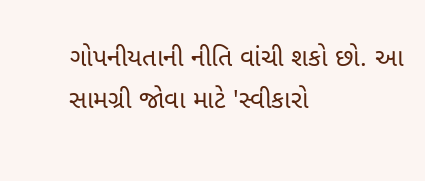ગોપનીયતાની નીતિ વાંચી શકો છો. આ સામગ્રી જોવા માટે 'સ્વીકારો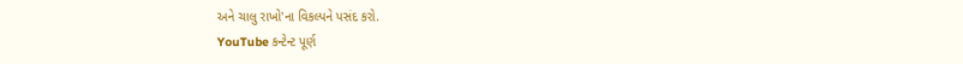અને ચાલુ રાખો'ના વિકલ્પને પસંદ કરો.
YouTube કન્ટેન્ટ પૂર્ણ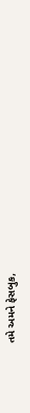તમે અમને ફેસબુક,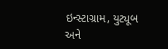ઇન્સ્ટાગ્રામ, યુટ્યૂબ અને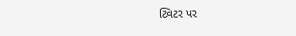ટ્વિટર પર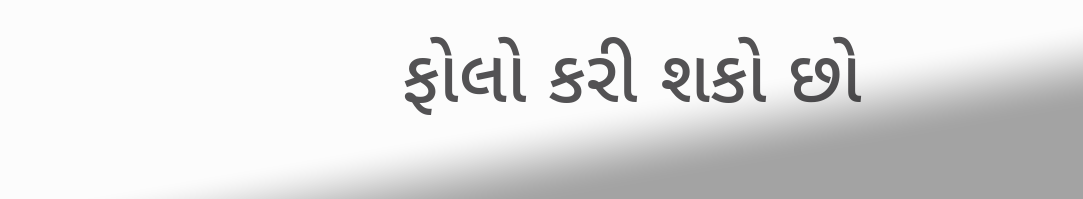ફોલો કરી શકો છો